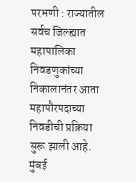परभणी : राज्यातील सर्वच जिल्ह्यात महापालिका निवडणुकांच्या निकालानंतर आता महापौरपदाच्या निवडीची प्रक्रिया सुरू झाली आहे. मुंबई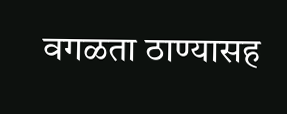वगळता ठाण्यासह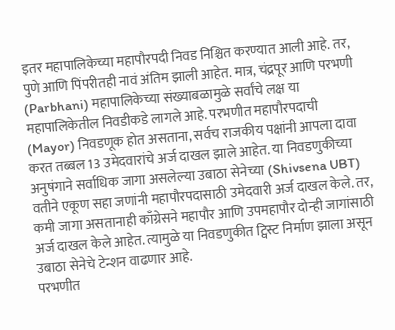इतर महापालिकेच्या महापौरपदी निवड निश्चित करण्यात आली आहे. तर, पुणे आणि पिंपरीतही नावं अंतिम झाली आहेत. मात्र, चंद्रपूर आणि परभणी (Parbhani) महापालिकेच्या संख्याबळामुळे सर्वांचे लक्ष या महापालिकेतील निवडीकडे लागले आहे. परभणीत महापौरपदाची (Mayor) निवडणूक होत असताना, सर्वच राजकीय पक्षांनी आपला दावा करत तब्बल 13 उमेदवारांचे अर्ज दाखल झाले आहेत. या निवडणुकीच्या अनुषंगाने सर्वाधिक जागा असलेल्या उबाठा सेनेच्या (Shivsena UBT) वतीने एकूण सहा जणांनी महापौरपदासाठी उमेदवारी अर्ज दाखल केले. तर, कमी जागा असतानाही काँग्रेसने महापौर आणि उपमहापौर दोन्ही जागांसाठी अर्ज दाखल केले आहेत. त्यामुळे या निवडणुकीत ट्विस्ट निर्माण झाला असून उबाठा सेनेचे टेन्शन वाढणार आहे.
परभणीत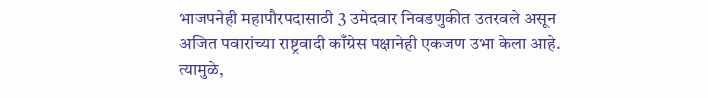भाजपनेही महापौरपदासाठी 3 उमेदवार निवडणुकीत उतरवले असून अजित पवारांच्या राष्ट्रवादी काँग्रेस पक्षानेही एकजण उभा केला आहे. त्यामुळे,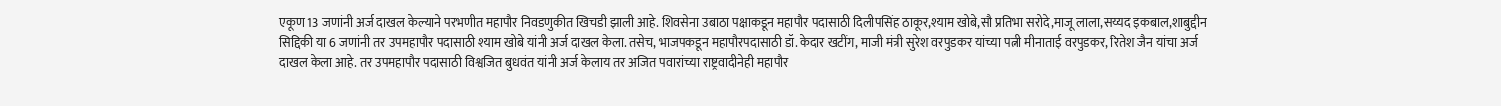एकूण 13 जणांनी अर्ज दाखल केल्याने परभणीत महापौर निवडणुकीत खिचडी झाली आहे. शिवसेना उबाठा पक्षाकडून महापौर पदासाठी दिलीपसिंह ठाकूर,श्याम खोबे,सौ प्रतिभा सरोदे,माजू लाला,सय्यद इकबाल,शाबुद्दीन सिद्दिकी या 6 जणांनी तर उपमहापौर पदासाठी श्याम खोबे यांनी अर्ज दाखल केला. तसेच, भाजपकडून महापौरपदासाठी डॉ. केदार खटींग, माजी मंत्री सुरेश वरपुडकर यांच्या पत्नी मीनाताई वरपुडकर, रितेश जैन यांचा अर्ज दाखल केला आहे. तर उपमहापौर पदासाठी विश्वजित बुधवंत यांनी अर्ज केलाय तर अजित पवारांच्या राष्ट्रवादीनेही महापौर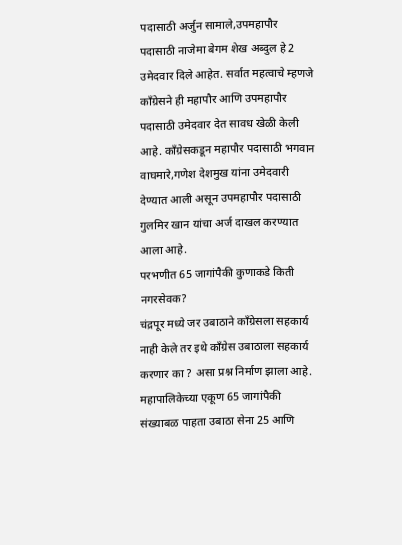पदासाठी अर्जुन सामाले,उपमहापौर पदासाठी नाजेमा बेगम शेख अब्दुल हे 2 उमेदवार दिले आहेत. सर्वात महत्वाचे म्हणजे काँग्रेसने ही महापौर आणि उपमहापौर पदासाठी उमेदवार देत सावध खेळी केली आहे. काँग्रेसकडून महापौर पदासाठी भगवान वाघमारे,गणेश देशमुख यांना उमेदवारी देण्यात आली असून उपमहापौर पदासाठी गुलमिर खान यांचा अर्ज दाखल करण्यात आला आहे.
परभणीत 65 जागांपैकी कुणाकडे किती नगरसेवक?
चंद्रपूर मध्ये जर उबाठाने काँग्रेसला सहकार्य नाही केले तर इथे काँग्रेस उबाठाला सहकार्य करणार का ? असा प्रश्न निर्माण झाला आहे. महापालिकेच्या एकूण 65 जागांपैकी संख्याबळ पाहता उबाठा सेना 25 आणि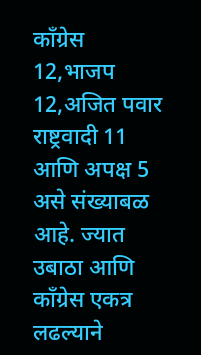काँग्रेस 12,भाजप 12,अजित पवार राष्ट्रवादी 11 आणि अपक्ष 5 असे संख्याबळ आहे. ज्यात उबाठा आणि काँग्रेस एकत्र लढल्याने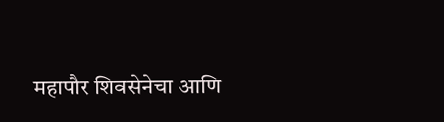महापौर शिवसेनेचा आणि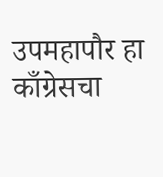उपमहापौर हा काँग्रेसचा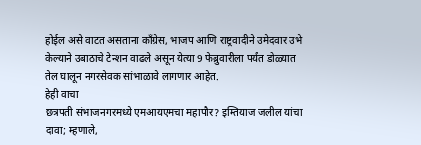होईल असे वाटत असताना काँग्रेस, भाजप आणि राष्ट्रवादीने उमेदवार उभे केल्याने उबाठाचे टेन्शन वाढले असून येत्या 9 फेब्रुवारीला पर्यंत डोळ्यात तेल घालून नगरसेवक सांभाळावे लागणार आहेत.
हेही वाचा
छत्रपती संभाजनगरमध्ये एमआयएमचा महापौर? इम्तियाज जलील यांचा दावा; म्हणाले,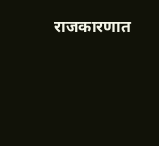राजकारणात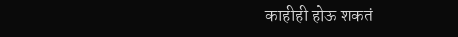काहीही होऊ शकतं